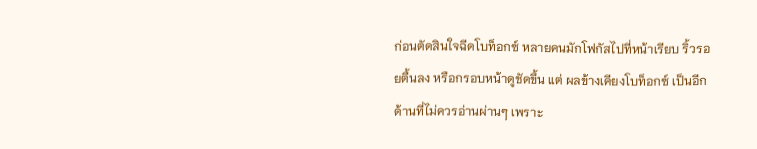ก่อนตัดสินใจฉีดโบท็อกซ์ หลายคนมักโฟกัสไปที่หน้าเรียบ ริ้วรอยตื้นลง หรือกรอบหน้าดูชัดขึ้น แต่ ผลข้างเคียงโบท็อกซ์ เป็นอีกด้านที่ไม่ควรอ่านผ่านๆ เพราะ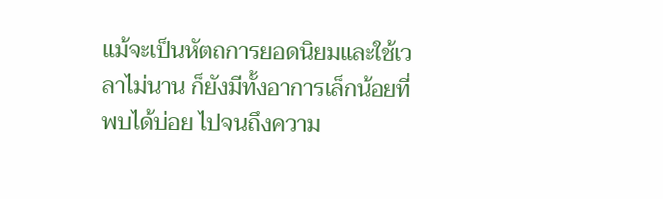แม้จะเป็นหัตถการยอดนิยมและใช้เวลาไม่นาน ก็ยังมีทั้งอาการเล็กน้อยที่พบได้บ่อย ไปจนถึงความ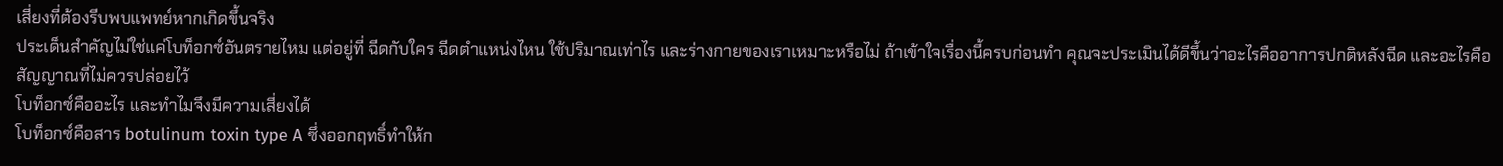เสี่ยงที่ต้องรีบพบแพทย์หากเกิดขึ้นจริง
ประเด็นสำคัญไม่ใช่แค่โบท็อกซ์อันตรายไหม แต่อยู่ที่ ฉีดกับใคร ฉีดตำแหน่งไหน ใช้ปริมาณเท่าไร และร่างกายของเราเหมาะหรือไม่ ถ้าเข้าใจเรื่องนี้ครบก่อนทำ คุณจะประเมินได้ดีขึ้นว่าอะไรคืออาการปกติหลังฉีด และอะไรคือสัญญาณที่ไม่ควรปล่อยไว้
โบท็อกซ์คืออะไร และทำไมจึงมีความเสี่ยงได้
โบท็อกซ์คือสาร botulinum toxin type A ซึ่งออกฤทธิ์ทำให้ก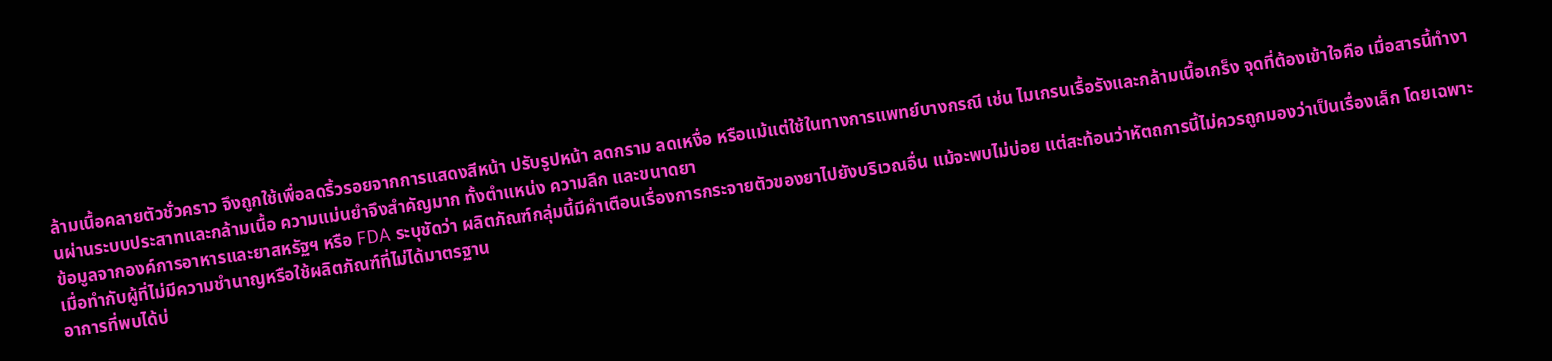ล้ามเนื้อคลายตัวชั่วคราว จึงถูกใช้เพื่อลดริ้วรอยจากการแสดงสีหน้า ปรับรูปหน้า ลดกราม ลดเหงื่อ หรือแม้แต่ใช้ในทางการแพทย์บางกรณี เช่น ไมเกรนเรื้อรังและกล้ามเนื้อเกร็ง จุดที่ต้องเข้าใจคือ เมื่อสารนี้ทำงานผ่านระบบประสาทและกล้ามเนื้อ ความแม่นยำจึงสำคัญมาก ทั้งตำแหน่ง ความลึก และขนาดยา
ข้อมูลจากองค์การอาหารและยาสหรัฐฯ หรือ FDA ระบุชัดว่า ผลิตภัณฑ์กลุ่มนี้มีคำเตือนเรื่องการกระจายตัวของยาไปยังบริเวณอื่น แม้จะพบไม่บ่อย แต่สะท้อนว่าหัตถการนี้ไม่ควรถูกมองว่าเป็นเรื่องเล็ก โดยเฉพาะเมื่อทำกับผู้ที่ไม่มีความชำนาญหรือใช้ผลิตภัณฑ์ที่ไม่ได้มาตรฐาน
อาการที่พบได้บ่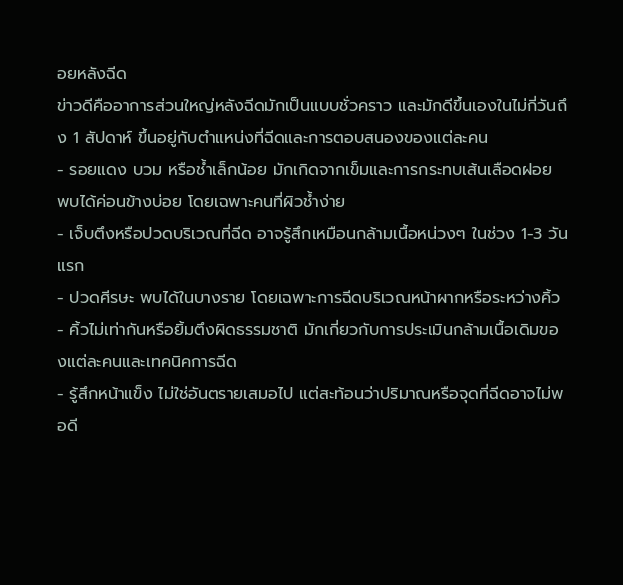อยหลังฉีด
ข่าวดีคืออาการส่วนใหญ่หลังฉีดมักเป็นแบบชั่วคราว และมักดีขึ้นเองในไม่กี่วันถึง 1 สัปดาห์ ขึ้นอยู่กับตำแหน่งที่ฉีดและการตอบสนองของแต่ละคน
- รอยแดง บวม หรือช้ำเล็กน้อย มักเกิดจากเข็มและการกระทบเส้นเลือดฝอย พบได้ค่อนข้างบ่อย โดยเฉพาะคนที่ผิวช้ำง่าย
- เจ็บตึงหรือปวดบริเวณที่ฉีด อาจรู้สึกเหมือนกล้ามเนื้อหน่วงๆ ในช่วง 1-3 วันแรก
- ปวดศีรษะ พบได้ในบางราย โดยเฉพาะการฉีดบริเวณหน้าผากหรือระหว่างคิ้ว
- คิ้วไม่เท่ากันหรือยิ้มตึงผิดธรรมชาติ มักเกี่ยวกับการประเมินกล้ามเนื้อเดิมของแต่ละคนและเทคนิคการฉีด
- รู้สึกหน้าแข็ง ไม่ใช่อันตรายเสมอไป แต่สะท้อนว่าปริมาณหรือจุดที่ฉีดอาจไม่พอดี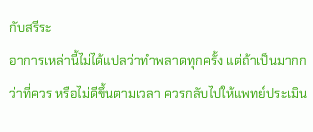กับสรีระ
อาการเหล่านี้ไม่ได้แปลว่าทำพลาดทุกครั้ง แต่ถ้าเป็นมากกว่าที่ควร หรือไม่ดีขึ้นตามเวลา ควรกลับไปให้แพทย์ประเมิน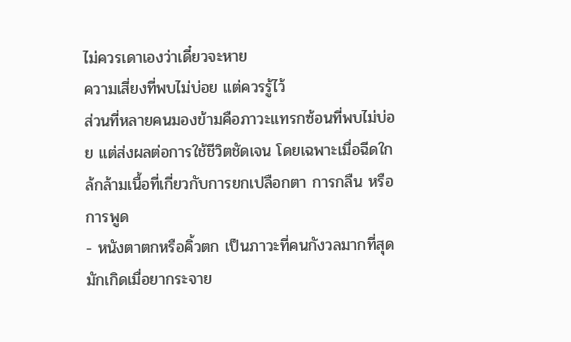ไม่ควรเดาเองว่าเดี๋ยวจะหาย
ความเสี่ยงที่พบไม่บ่อย แต่ควรรู้ไว้
ส่วนที่หลายคนมองข้ามคือภาวะแทรกซ้อนที่พบไม่บ่อย แต่ส่งผลต่อการใช้ชีวิตชัดเจน โดยเฉพาะเมื่อฉีดใกล้กล้ามเนื้อที่เกี่ยวกับการยกเปลือกตา การกลืน หรือการพูด
- หนังตาตกหรือคิ้วตก เป็นภาวะที่คนกังวลมากที่สุด มักเกิดเมื่อยากระจาย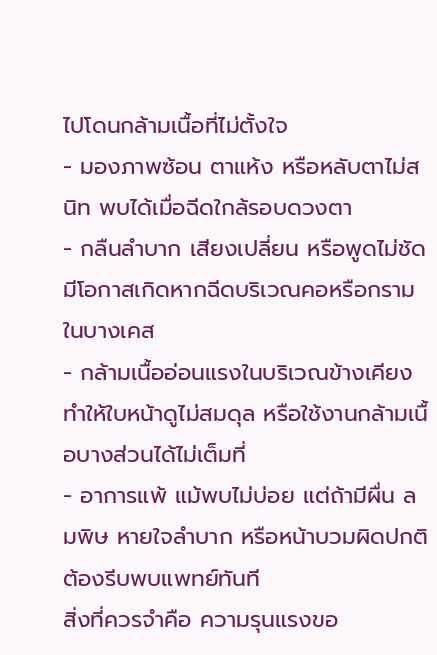ไปโดนกล้ามเนื้อที่ไม่ตั้งใจ
- มองภาพซ้อน ตาแห้ง หรือหลับตาไม่สนิท พบได้เมื่อฉีดใกล้รอบดวงตา
- กลืนลำบาก เสียงเปลี่ยน หรือพูดไม่ชัด มีโอกาสเกิดหากฉีดบริเวณคอหรือกรามในบางเคส
- กล้ามเนื้ออ่อนแรงในบริเวณข้างเคียง ทำให้ใบหน้าดูไม่สมดุล หรือใช้งานกล้ามเนื้อบางส่วนได้ไม่เต็มที่
- อาการแพ้ แม้พบไม่บ่อย แต่ถ้ามีผื่น ลมพิษ หายใจลำบาก หรือหน้าบวมผิดปกติ ต้องรีบพบแพทย์ทันที
สิ่งที่ควรจำคือ ความรุนแรงขอ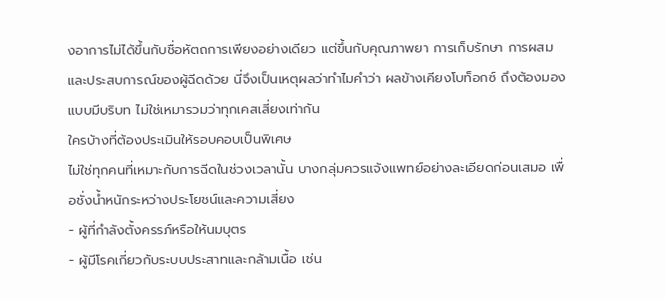งอาการไม่ได้ขึ้นกับชื่อหัตถการเพียงอย่างเดียว แต่ขึ้นกับคุณภาพยา การเก็บรักษา การผสม และประสบการณ์ของผู้ฉีดด้วย นี่จึงเป็นเหตุผลว่าทำไมคำว่า ผลข้างเคียงโบท็อกซ์ ถึงต้องมองแบบมีบริบท ไม่ใช่เหมารวมว่าทุกเคสเสี่ยงเท่ากัน
ใครบ้างที่ต้องประเมินให้รอบคอบเป็นพิเศษ
ไม่ใช่ทุกคนที่เหมาะกับการฉีดในช่วงเวลานั้น บางกลุ่มควรแจ้งแพทย์อย่างละเอียดก่อนเสมอ เพื่อชั่งน้ำหนักระหว่างประโยชน์และความเสี่ยง
- ผู้ที่กำลังตั้งครรภ์หรือให้นมบุตร
- ผู้มีโรคเกี่ยวกับระบบประสาทและกล้ามเนื้อ เช่น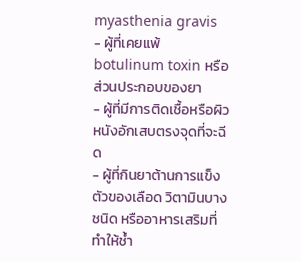myasthenia gravis
- ผู้ที่เคยแพ้ botulinum toxin หรือส่วนประกอบของยา
- ผู้ที่มีการติดเชื้อหรือผิวหนังอักเสบตรงจุดที่จะฉีด
- ผู้ที่กินยาต้านการแข็งตัวของเลือด วิตามินบางชนิด หรืออาหารเสริมที่ทำให้ช้ำ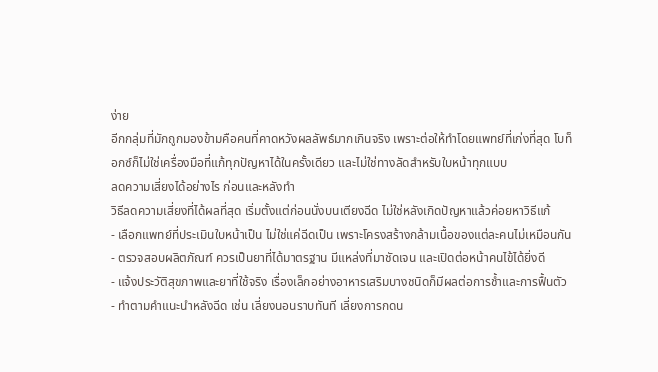ง่าย
อีกกลุ่มที่มักถูกมองข้ามคือคนที่คาดหวังผลลัพธ์มากเกินจริง เพราะต่อให้ทำโดยแพทย์ที่เก่งที่สุด โบท็อกซ์ก็ไม่ใช่เครื่องมือที่แก้ทุกปัญหาได้ในครั้งเดียว และไม่ใช่ทางลัดสำหรับใบหน้าทุกแบบ
ลดความเสี่ยงได้อย่างไร ก่อนและหลังทำ
วิธีลดความเสี่ยงที่ได้ผลที่สุด เริ่มตั้งแต่ก่อนนั่งบนเตียงฉีด ไม่ใช่หลังเกิดปัญหาแล้วค่อยหาวิธีแก้
- เลือกแพทย์ที่ประเมินใบหน้าเป็น ไม่ใช่แค่ฉีดเป็น เพราะโครงสร้างกล้ามเนื้อของแต่ละคนไม่เหมือนกัน
- ตรวจสอบผลิตภัณฑ์ ควรเป็นยาที่ได้มาตรฐาน มีแหล่งที่มาชัดเจน และเปิดต่อหน้าคนไข้ได้ยิ่งดี
- แจ้งประวัติสุขภาพและยาที่ใช้จริง เรื่องเล็กอย่างอาหารเสริมบางชนิดก็มีผลต่อการช้ำและการฟื้นตัว
- ทำตามคำแนะนำหลังฉีด เช่น เลี่ยงนอนราบทันที เลี่ยงการกดน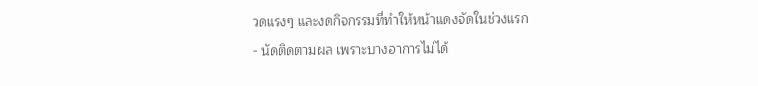วดแรงๆ และงดกิจกรรมที่ทำให้หน้าแดงจัดในช่วงแรก
- นัดติดตามผล เพราะบางอาการไม่ได้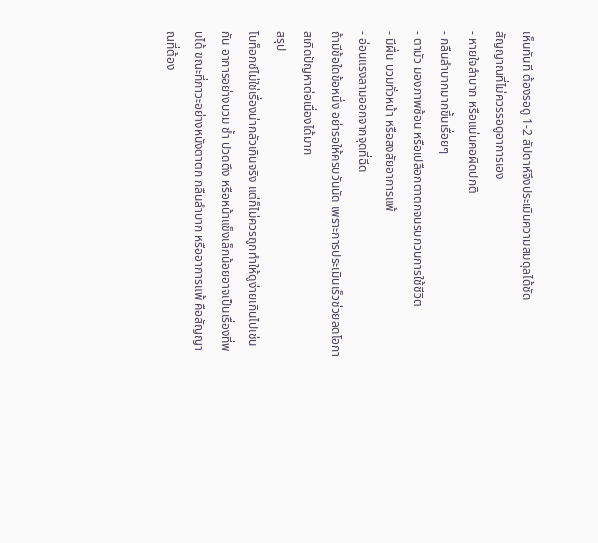เห็นทันที ต้องรอดู 1-2 สัปดาห์จึงประเมินความสมดุลได้ชัด
สัญญาณที่ไม่ควรรอดูอาการเอง
- หายใจลำบาก หรือแน่นคอผิดปกติ
- กลืนลำบากมากขึ้นเรื่อยๆ
- ตามัว มองภาพซ้อน หรือเปลือกตาตกจนรบกวนการใช้ชีวิต
- มีผื่น บวมทั่วหน้า หรือสงสัยอาการแพ้
- อ่อนแรงลามออกจากจุดที่ฉีด
ถ้ามีข้อใดข้อหนึ่ง อย่ารอให้ครบวันนัด เพราะการประเมินเร็วช่วยลดโอกาสเกิดปัญหาต่อเนื่องได้มาก
สรุป
โบท็อกซ์ไม่ใช่เรื่องน่ากลัวเกินจริง แต่ก็ไม่ควรถูกทำให้ดูง่ายเกินไปเช่นกัน อาการอย่างบวม ช้ำ ปวดตึง หรือหน้าแข็งเล็กน้อยอาจเป็นเรื่องที่พบได้ ขณะที่ภาวะอย่างหนังตาตก กลืนลำบาก หรืออาการแพ้ คือสัญญาณที่ต้อง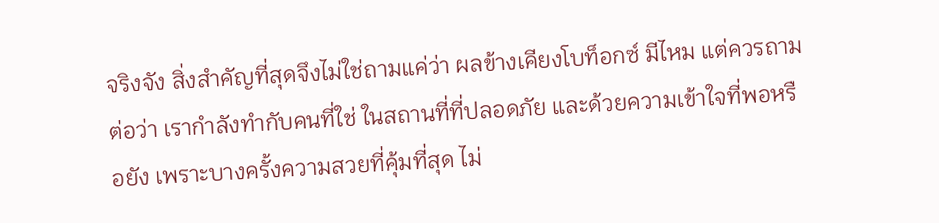จริงจัง สิ่งสำคัญที่สุดจึงไม่ใช่ถามแค่ว่า ผลข้างเคียงโบท็อกซ์ มีไหม แต่ควรถามต่อว่า เรากำลังทำกับคนที่ใช่ ในสถานที่ที่ปลอดภัย และด้วยความเข้าใจที่พอหรือยัง เพราะบางครั้งความสวยที่คุ้มที่สุด ไม่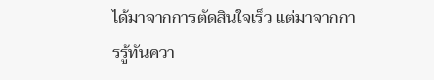ได้มาจากการตัดสินใจเร็ว แต่มาจากการรู้ทันควา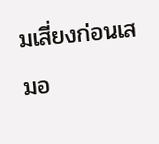มเสี่ยงก่อนเสมอ